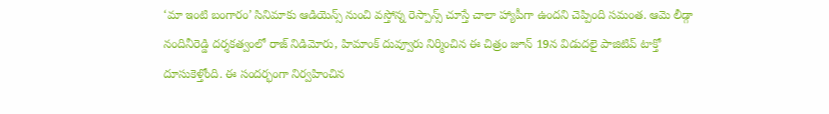‘మా ఇంటి బంగారం’ సినిమాకు ఆడియెన్స్ నుంచి వస్తోన్న రెస్పాన్స్ చూస్తే చాలా హ్యాపీగా ఉందని చెప్పింది సమంత. ఆమె లీడ్గా నందినీరెడ్డి దర్శకత్వంలో రాజ్ నిడిమోరు, హిమాంక్ దువ్వూరు నిర్మించిన ఈ చిత్రం జూన్ 19న విడుదలై పాజిటివ్ టాక్తో దూసుకెళ్తోంది. ఈ సందర్భంగా నిర్వహించిన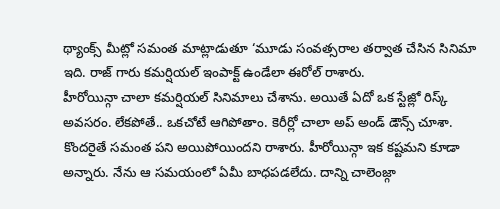థ్యాంక్స్ మీట్లో సమంత మాట్లాడుతూ ‘మూడు సంవత్సరాల తర్వాత చేసిన సినిమా ఇది. రాజ్ గారు కమర్షియల్ ఇంపాక్ట్ ఉండేలా ఈరోల్ రాశారు.
హీరోయిన్గా చాలా కమర్షియల్ సినిమాలు చేశాను. అయితే ఏదో ఒక స్టేజ్లో రిస్క్ అవసరం. లేకపోతే.. ఒకచోటే ఆగిపోతాం. కెరీర్లో చాలా అప్ అండ్ డౌన్స్ చూశా. కొందరైతే సమంత పని అయిపోయిందని రాశారు. హీరోయిన్గా ఇక కష్టమని కూడా అన్నారు. నేను ఆ సమయంలో ఏమీ బాధపడలేదు. దాన్ని చాలెంజ్గా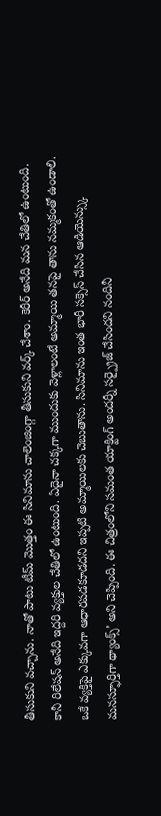తీసుకుని వచ్చాను. నాతో పాటు టీమ్ మొత్తం ఈ సినిమాను చాలెంజింగ్గా తీసుకుని వర్క్ చేశాం. కెరీర్ అనేది మన చేతిలో ఉంటుంది.
కానీ రిలేషన్ అనేది ఇద్దరి వ్యక్తుల చేతిలో ఉంటుంది. ఏదైనా చక్కగా ముందుకు వెళ్లాలంటే అమ్మాయి తనపై తాను నమ్మకంతో ఉండాలి. ఒకే వ్యక్తిపై ఎక్కువగా ఆధారపడకూడదని ఇప్పటి అమ్మాయిలకు చెబుతాను. సినిమాను ఇంత భారీ సక్సెస్ చేసిన ఆడియెన్స్కు మనస్ఫూర్తిగా థ్యాంక్స్’ అని చెప్పింది. ఈ చిత్రంలోని సమంత యాక్టింగ్ అందర్నీ సర్ప్రైజ్ చేసిందని నందినీ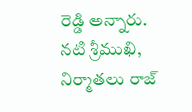రెడ్డి అన్నారు. నటి శ్రీముఖి, నిర్మాతలు రాజ్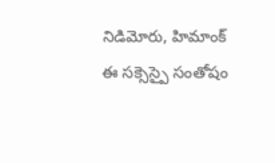నిడిమోరు, హిమాంక్ ఈ సక్సెస్పై సంతోషం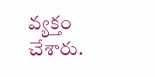వ్యక్తం చేశారు.